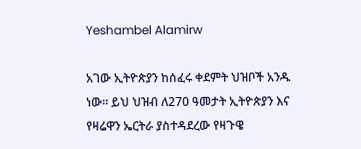Yeshambel Alamirw

አገው ኢትዮጵያን ከሰፈሩ ቀደምት ህዝቦች አንዱ ነው። ይህ ህዝብ ለ270 ዓመታት ኢትዮጵያን እና የዛሬዋን ኤርትራ ያስተዳደረው የዛጉዌ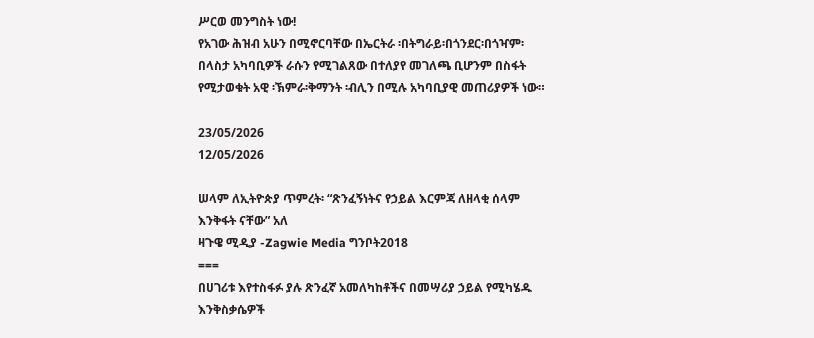ሥርወ መንግስት ነው!
የአገው ሕዝብ አሁን በሚኖርባቸው በኤርትራ ፡በትግራይ፡በጎንደር፡በጎዣም፡በላስታ አካባቢዎች ራሱን የሚገልጸው በተለያየ መገለጫ ቢሆንም በስፋት የሚታወቁት አዊ ፡ኽምራ፡ቅማንት ፡ብሊን በሚሉ አካባቢያዊ መጠሪያዎች ነው።

23/05/2026
12/05/2026

ሠላም ለኢትዮጵያ ጥምረት፡ “ጽንፈኝነትና የኃይል እርምጃ ለዘላቂ ሰላም እንቅፋት ናቸው” አለ
ዛጉዌ ሚዲያ -Zagwie Media ግንቦት2018
===
በሀገሪቱ እየተስፋፉ ያሉ ጽንፈኛ አመለካከቶችና በመሣሪያ ኃይል የሚካሄዱ እንቅስቃሴዎች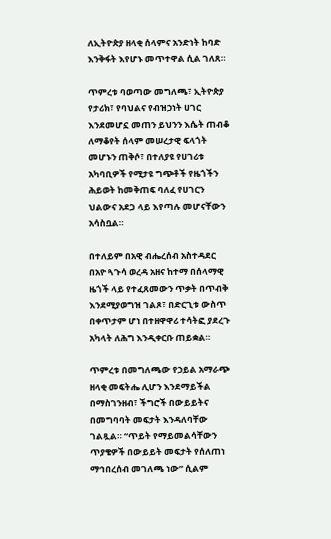ለኢትዮጵያ ዘላቂ ሰላምና አንድነት ከባድ እንቅፋት እየሆኑ መጥተዋል ሲል ገለጸ።

ጥምረቱ ባወጣው መግለጫ፣ ኢትዮጵያ የታሪክ፣ የባህልና የብዝኃነት ሀገር እንደመሆኗ መጠን ይህንን እሴት ጠብቆ ለማቆየት ሰላም መሠረታዊ ፍላጎት መሆኑን ጠቅሶ፣ በተለያዩ የሀገሪቱ አካባቢዎች የሚታዩ ግጭቶች የዜጎችን ሕይወት ከመቅጠፍ ባለፈ የሀገርን ህልውና አደጋ ላይ እየጣሉ መሆናቸውን አሳስቧል።

በተለይም በአዊ ብሔረሰብ አስተዳደር በአዮ ጓጉሳ ወረዳ አዘና ከተማ በሰላማዊ ዜጎች ላይ የተፈጸመውን ጥቃት በጥብቅ እንደሚያወግዝ ገልጾ፣ በድርጊቱ ውስጥ በቀጥታም ሆነ በተዘዋዋሪ ተሳትፎ ያደረጉ አካላት ለሕግ እንዲቀርቡ ጠይቋል።

ጥምረቱ በመግለጫው የኃይል አማራጭ ዘላቂ መፍትሔ ሊሆን እንደማይችል በማስገንዘብ፣ ችግሮች በውይይትና በመግባባት መፍታት እንዳለባቸው ገልጿል። “ጥይት የማይመልሳቸውን ጥያቄዎች በውይይት መፍታት የሰለጠነ ማኅበረሰብ መገለጫ ነው” ሲልም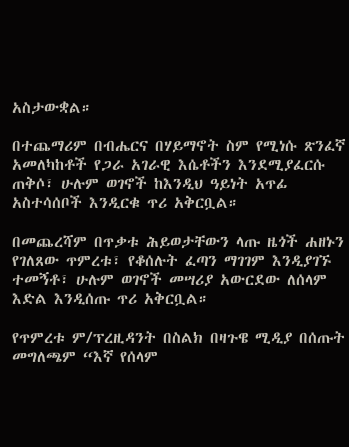አስታውቋል።

በተጨማሪም በብሔርና በሃይማኖት ስም የሚነሱ ጽንፈኛ አመለካከቶች የጋራ አገራዊ እሴቶችን እንደሚያፈርሱ ጠቅሶ፣ ሁሉም ወገኖች ከእንዲህ ዓይነት አጥፊ አስተሳሰቦች እንዲርቁ ጥሪ አቅርቧል።

በመጨረሻም በጥቃቱ ሕይወታቸውን ላጡ ዜጎች ሐዘኑን የገለጸው ጥምረቱ፣ የቆሰሉት ፈጣን ማገገም እንዲያገኙ ተመኝቶ፣ ሁሉም ወገኖች መሣሪያ አውርደው ለሰላም እድል እንዲሰጡ ጥሪ አቅርቧል።

የጥምረቱ ም/ፕረዚዳንት በስልክ በዛጉዌ ሚዲያ በሰጡት መግለጫም “እኛ የሰላም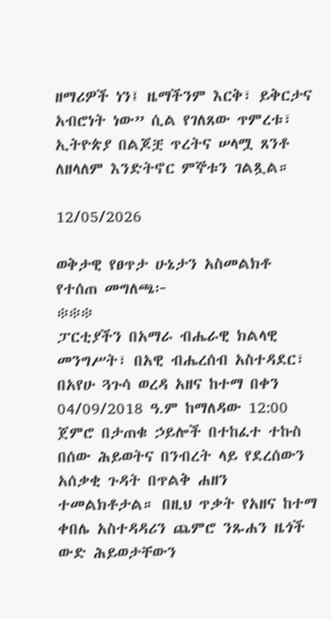ዘማሪዎች ነን፤ ዜማችንም እርቅ፣ ይቅርታና አብሮነት ነው” ሲል የገለጸው ጥምረቱ፣ ኢትዮጵያ በልጆቿ ጥረትና ሠላሟ ጸንቶ ለዘላለም እንድትኖር ምኞቱን ገልጿል።

12/05/2026

ወቅታዊ የፀጥታ ሁኔታን አስመልክቶ የተሰጠ መግለጫ፦
፨፨፨
ፓርቲያችን በአማራ ብሔራዊ ክልላዊ መንግሥት፣ በአዊ ብሔረሰብ አስተዳደር፣ በአየሁ ጓጉሳ ወረዳ አዘና ከተማ በቀን 04/09/2018 ዓ.ም ከማለዳው 12:00 ጀምሮ በታጠቁ ኃይሎች በተከፈተ ተኩስ በሰው ሕይወትና በንብረት ላይ የደረሰውን አሰቃቂ ጉዳት በጥልቅ ሐዘን ተመልክቶታል። በዚህ ጥቃት የአዘና ከተማ ቀበሌ አስተዳዳሪን ጨምሮ ንጹሐን ዜጎች ውድ ሕይወታቸውን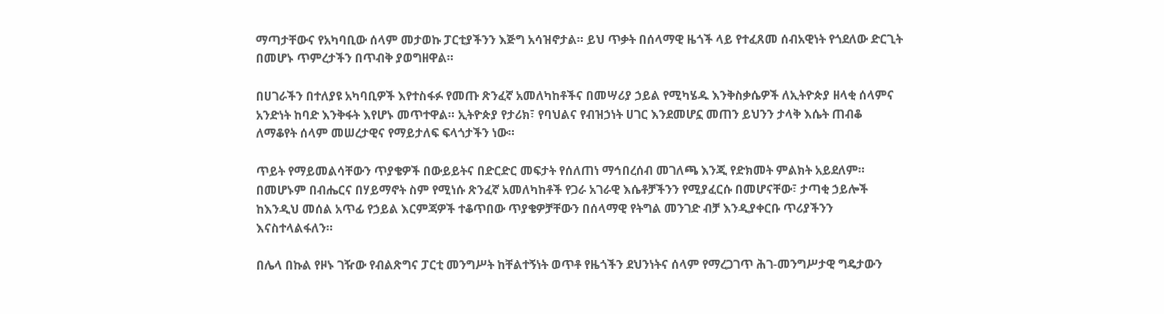ማጣታቸውና የአካባቢው ሰላም መታወኩ ፓርቲያችንን እጅግ አሳዝኖታል። ይህ ጥቃት በሰላማዊ ዜጎች ላይ የተፈጸመ ሰብአዊነት የጎደለው ድርጊት በመሆኑ ጥምረታችን በጥብቅ ያወግዘዋል።

በሀገራችን በተለያዩ አካባቢዎች እየተስፋፉ የመጡ ጽንፈኛ አመለካከቶችና በመሣሪያ ኃይል የሚካሄዱ እንቅስቃሴዎች ለኢትዮጵያ ዘላቂ ሰላምና አንድነት ከባድ እንቅፋት እየሆኑ መጥተዋል። ኢትዮጵያ የታሪክ፣ የባህልና የብዝኃነት ሀገር እንደመሆኗ መጠን ይህንን ታላቅ እሴት ጠብቆ ለማቆየት ሰላም መሠረታዊና የማይታለፍ ፍላጎታችን ነው።

ጥይት የማይመልሳቸውን ጥያቄዎች በውይይትና በድርድር መፍታት የሰለጠነ ማኅበረሰብ መገለጫ እንጂ የድክመት ምልክት አይደለም። በመሆኑም በብሔርና በሃይማኖት ስም የሚነሱ ጽንፈኛ አመለካከቶች የጋራ አገራዊ እሴቶቻችንን የሚያፈርሱ በመሆናቸው፣ ታጣቂ ኃይሎች ከእንዲህ መሰል አጥፊ የኃይል እርምጃዎች ተቆጥበው ጥያቄዎቻቸውን በሰላማዊ የትግል መንገድ ብቻ እንዲያቀርቡ ጥሪያችንን እናስተላልፋለን።

በሌላ በኩል የዞኑ ገዥው የብልጽግና ፓርቲ መንግሥት ከቸልተኝነት ወጥቶ የዜጎችን ደህንነትና ሰላም የማረጋገጥ ሕገ-መንግሥታዊ ግዴታውን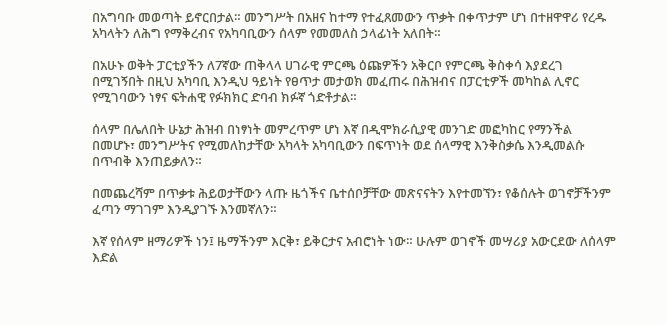በአግባቡ መወጣት ይኖርበታል። መንግሥት በአዘና ከተማ የተፈጸመውን ጥቃት በቀጥታም ሆነ በተዘዋዋሪ የረዱ አካላትን ለሕግ የማቅረብና የአካባቢውን ሰላም የመመለስ ኃላፊነት አለበት።

በአሁኑ ወቅት ፓርቲያችን ለ7ኛው ጠቅላላ ሀገራዊ ምርጫ ዕጩዎችን አቅርቦ የምርጫ ቅስቀሳ እያደረገ በሚገኝበት በዚህ አካባቢ እንዲህ ዓይነት የፀጥታ መታወክ መፈጠሩ በሕዝብና በፓርቲዎች መካከል ሊኖር የሚገባውን ነፃና ፍትሐዊ የፉክክር ድባብ ክፉኛ ጎድቶታል።

ሰላም በሌለበት ሁኔታ ሕዝብ በነፃነት መምረጥም ሆነ እኛ በዲሞክራሲያዊ መንገድ መፎካከር የማንችል በመሆኑ፣ መንግሥትና የሚመለከታቸው አካላት አካባቢውን በፍጥነት ወደ ሰላማዊ እንቅስቃሴ እንዲመልሱ በጥብቅ እንጠይቃለን።

በመጨረሻም በጥቃቱ ሕይወታቸውን ላጡ ዜጎችና ቤተሰቦቻቸው መጽናናትን እየተመኘን፣ የቆሰሉት ወገኖቻችንም ፈጣን ማገገም እንዲያገኙ እንመኛለን።

እኛ የሰላም ዘማሪዎች ነን፤ ዜማችንም እርቅ፣ ይቅርታና አብሮነት ነው። ሁሉም ወገኖች መሣሪያ አውርደው ለሰላም እድል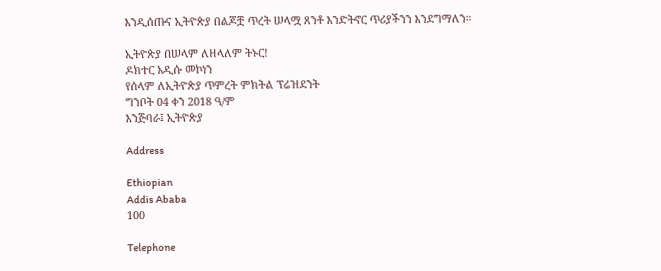እንዲሰጡና ኢትዮጵያ በልጆቿ ጥረት ሠላሟ ጸንቶ እንድትኖር ጥሪያችንን እንደግማለን።

ኢትዮጵያ በሠላም ለዘላለም ትኑር!
ዶክተር አዲሱ መኮነን
የሰላም ለኢትዮጵያ ጥምረት ምክትል ፕሬዝደንት
ግንቦት 04 ቀን 2018 ዓ/ም
እንጅባራ፤ ኢትዮጵያ

Address

Ethiopian
Addis Ababa
100

Telephone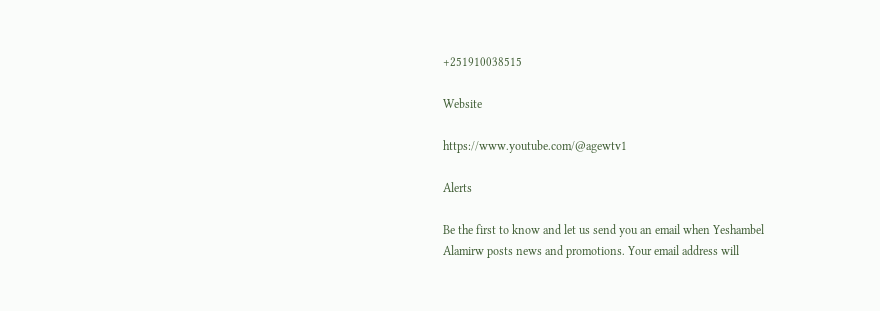+251910038515

Website

https://www.youtube.com/@agewtv1

Alerts

Be the first to know and let us send you an email when Yeshambel Alamirw posts news and promotions. Your email address will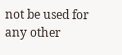not be used for any other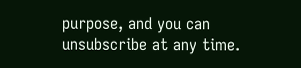purpose, and you can unsubscribe at any time.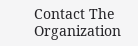Contact The Organization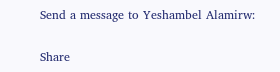Send a message to Yeshambel Alamirw:

Share